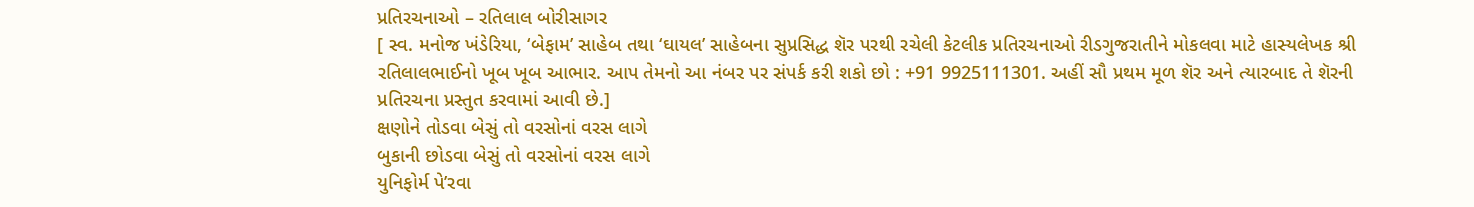પ્રતિરચનાઓ – રતિલાલ બોરીસાગર
[ સ્વ. મનોજ ખંડેરિયા, ‘બેફામ’ સાહેબ તથા ‘ઘાયલ’ સાહેબના સુપ્રસિદ્ધ શૅર પરથી રચેલી કેટલીક પ્રતિરચનાઓ રીડગુજરાતીને મોકલવા માટે હાસ્યલેખક શ્રી રતિલાલભાઈનો ખૂબ ખૂબ આભાર. આપ તેમનો આ નંબર પર સંપર્ક કરી શકો છો : +91 9925111301. અહીં સૌ પ્રથમ મૂળ શૅર અને ત્યારબાદ તે શૅરની પ્રતિરચના પ્રસ્તુત કરવામાં આવી છે.]
ક્ષણોને તોડવા બેસું તો વરસોનાં વરસ લાગે
બુકાની છોડવા બેસું તો વરસોનાં વરસ લાગે
યુનિફોર્મ પે’રવા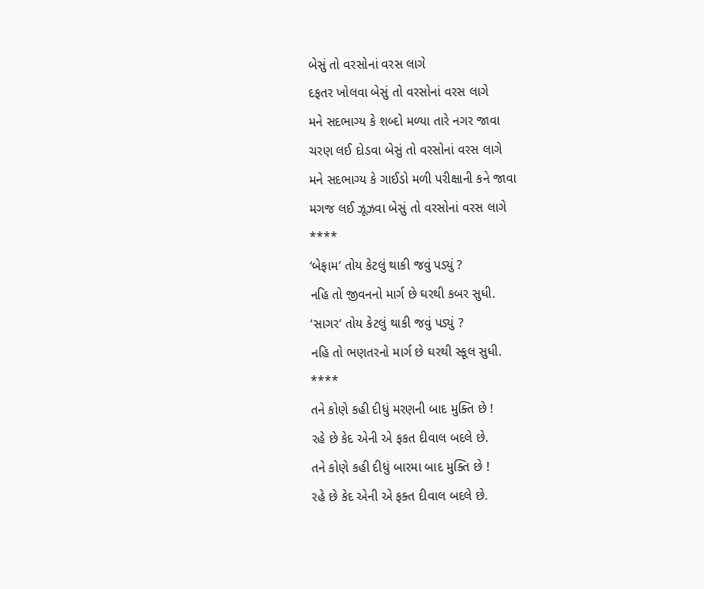બેસું તો વરસોનાં વરસ લાગે
દફતર ખોલવા બેસું તો વરસોનાં વરસ લાગે
મને સદભાગ્ય કે શબ્દો મળ્યા તારે નગર જાવા
ચરણ લઈ દોડવા બેસું તો વરસોનાં વરસ લાગે
મને સદભાગ્ય કે ગાઈડો મળી પરીક્ષાની કને જાવા
મગજ લઈ ઝૂઝવા બેસું તો વરસોનાં વરસ લાગે
****
‘બેફામ’ તોય કેટલું થાકી જવું પડ્યું ?
નહિ તો જીવનનો માર્ગ છે ઘરથી કબર સુધી.
‘સાગર’ તોય કેટલું થાકી જવું પડ્યું ?
નહિ તો ભણતરનો માર્ગ છે ઘરથી સ્કૂલ સુધી.
****
તને કોણે કહી દીધું મરણની બાદ મુક્તિ છે !
રહે છે કેદ એની એ ફકત દીવાલ બદલે છે.
તને કોણે કહી દીધું બારમા બાદ મુક્તિ છે !
રહે છે કેદ એની એ ફક્ત દીવાલ બદલે છે.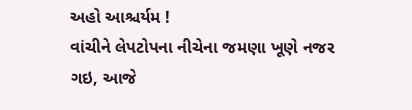અહો આશ્ચર્યમ !
વાંચીને લેપટોપના નીચેના જમણા ખૂણે નજર ગઇ, આજે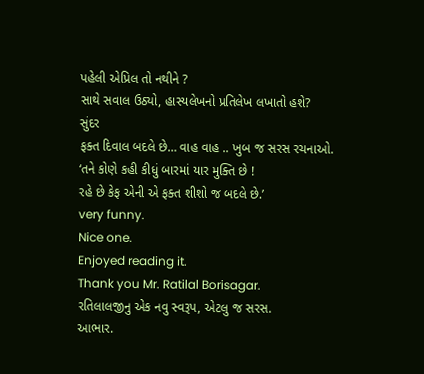પહેલી એપ્રિલ તો નથીને ?
સાથે સવાલ ઉઠ્યો, હાસ્યલેખનો પ્રતિલેખ લખાતો હશે?
સુંદર
ફક્ત દિવાલ બદલે છે… વાહ વાહ .. ખુબ જ સરસ રચનાઓ.
‘તને કોણે કહી કીધું બારમાં યાર મુક્તિ છે !
રહે છે કેફ એની એ ફક્ત શીશો જ બદલે છે.’
very funny.
Nice one.
Enjoyed reading it.
Thank you Mr. Ratilal Borisagar.
રતિલાલજીનુ એક નવુ સ્વરૂપ, એટલુ જ સરસ.
આભાર.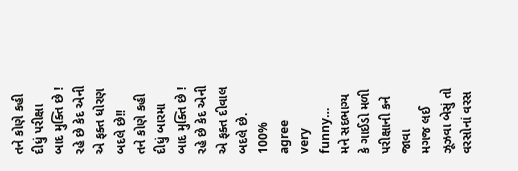તને કોણે કહી દીધું પરીક્ષા બાદ મુક્તિ છે !
રહે છે કેદ એની એ ફક્ત ધોરણ બદલે છે!!
તને કોણે કહી દીધું બારમા બાદ મુક્તિ છે !
રહે છે કેદ એની એ ફક્ત દીવાલ બદલે છે.
100% agree
very funny…
મને સદભાગ્ય કે ગાઈડો મળી પરીક્ષાની કને જાવા
મગજ લઈ ઝૂઝવા બેસું તો વરસોનાં વરસ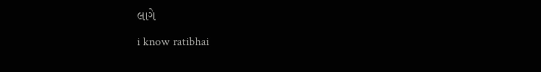લાગે
i know ratibhai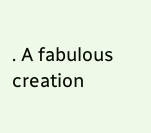. A fabulous creation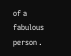of a fabulous person .